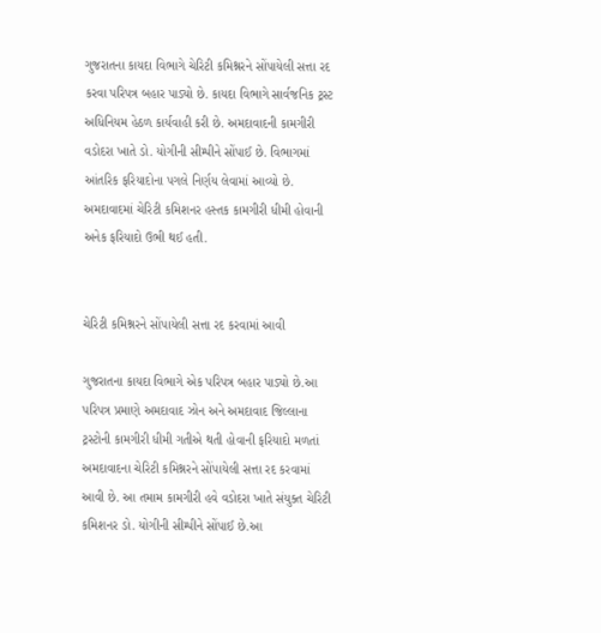ગુજરાતના કાયદા વિભાગે ચેરિટી કમિશ્નરને સોંપાયેલી સત્તા રદ કરવા પરિપત્ર બહાર પાડ્યો છે. કાયદા વિભાગે સાર્વજનિક ટ્રસ્ટ અધિનિયમ હેઠળ કાર્યવાહી કરી છે. અમદાવાદની કામગીરી વડોદરા ખાતે ડો. યોગીની સીમ્પીને સોંપાઈ છે. વિભાગમાં આંતરિક ફરિયાદોના પગલે નિર્ણય લેવામાં આવ્યો છે. અમદાવાદમાં ચેરિટી કમિશનર હસ્તક કામગીરી ધીમી હોવાની અનેક ફરિયાદો ઉભી થઈ હતી.


ચેરિટી કમિશ્નરને સોંપાયેલી સત્તા રદ કરવામાં આવી

ગુજરાતના કાયદા વિભાગે એક પરિપત્ર બહાર પાડ્યો છે.આ પરિપત્ર પ્રમાણે અમદાવાદ ઝોન અને અમદાવાદ જિલ્લાના ટ્રસ્ટોની કામગીરી ધીમી ગતીએ થતી હોવાની ફરિયાદો મળતાં અમદાવાદના ચેરિટી કમિશ્નરને સોંપાયેલી સત્તા રદ કરવામાં આવી છે. આ તમામ કામગીરી હવે વડોદરા ખાતે સંયુક્ત ચેરિટી કમિશનર ડો. યોગીની સીમ્પીને સોંપાઈ છે.આ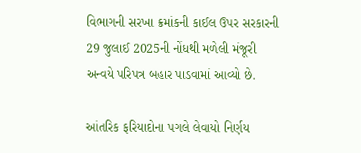વિભાગની સરખા ક્રમાંકની કાઈલ ઉપર સરકારની 29 જુલાઈ 2025ની નોંધથી મળેલી મંજૂરી અન્વયે પરિપત્ર બહાર પાડવામાં આવ્યો છે.

આંતરિક ફરિયાદોના પગલે લેવાયો નિર્ણય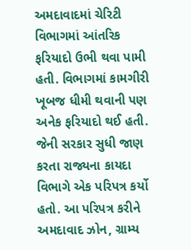અમદાવાદમાં ચેરિટી વિભાગમાં આંતરિક ફરિયાદો ઉભી થવા પામી હતી. વિભાગમાં કામગીરી ખૂબજ ધીમી થવાની પણ અનેક ફરિયાદો થઈ હતી. જેની સરકાર સુધી જાણ કરતા રાજ્યના કાયદા વિભાગે એક પરિપત્ર કર્યો હતો. આ પરિપત્ર કરીને અમદાવાદ ઝોન, ગ્રામ્ય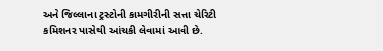અને જિલ્લાના ટ્રસ્ટોની કામગીરીની સત્તા ચેરિટી કમિશનર પાસેથી આંચકી લેવામાં આવી છે.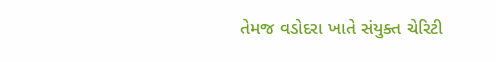તેમજ વડોદરા ખાતે સંયુક્ત ચેરિટી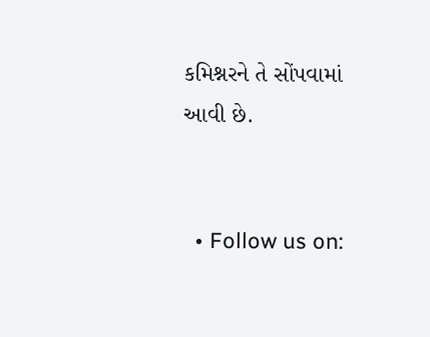કમિશ્નરને તે સોંપવામાં આવી છે.


  • Follow us on: